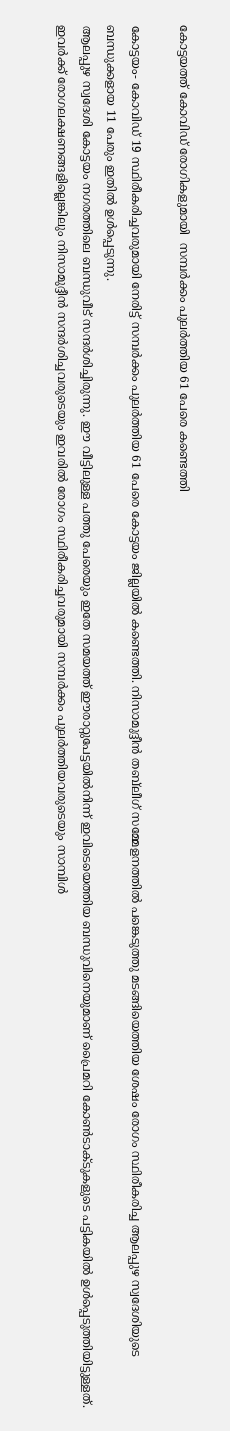കോട്ടയത്ത് കോവിഡ് രോഗികളുമായി  സമ്പർക്കം പുലർത്തിയ 61 പേരെ കണ്ടെത്തി

കോട്ടയം- കോവിഡ് 19 സ്ഥിരീകരിച്ചവരുമായി നേരിട്ട് സമ്പർക്കം പുലർത്തിയ 61 പേരെ കോട്ടയം ജില്ലയിൽ കണ്ടെത്തി. നിസാമുദ്ദീൻ തബ്‌ലീഗ് സമ്മേളനത്തിൽ പങ്കെടുത്തു മടങ്ങിയെത്തിയ ശേഷം രോഗം സ്ഥിരീകരിച്ച ആലപ്പുഴ സ്വദേശിയുടെ ബന്ധുക്കളായ 11 പേരും ഇതിൽ ഉൾപ്പെടുന്നു.
ആലപ്പുഴ സ്വദേശി കോട്ടയം നഗരത്തിലെ ബന്ധുവീട് സന്ദർശിച്ചിരുന്നു. ഈ വീട്ടിലുള്ള പത്തു പേരെയും ഇതേ സമയത്ത് ഈരാറ്റുപേട്ടയിൽനിന്ന് ഇവിടെയെത്തിയ ബന്ധുവിനെയുമാണ് പ്രൈമറി കോൺടാക്ടുകളുടെ പട്ടികയിൽ ഉൾപ്പെടുത്തിയിട്ടുള്ളത്. ഇവർക്ക് രോഗലക്ഷണങ്ങളില്ലെങ്കിലും നിസാമുദ്ദീൻ സന്ദർശിച്ചവരുടെയും ഇവരിൽ രോഗം സ്ഥിരീകരിച്ചവരുമായി സമ്പർക്കം പുലർത്തിയവരുടെയും സാമ്പിൾ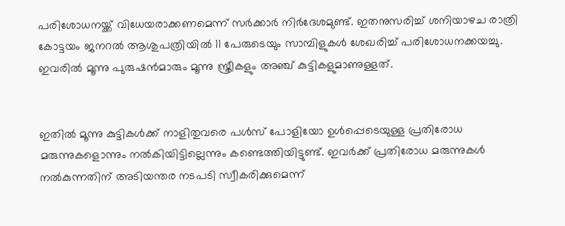പരിശോധനയ്ക്ക് വിധേയരാക്കണമെന്ന് സർക്കാർ നിർദേശമുണ്ട്. ഇതനുസരിച്ച് ശനിയാഴച രാത്രി കോട്ടയം ജനറൽ ആശുപത്രിയിൽ 11 പേരുടെയും സാമ്പിളുകൾ ശേഖരിച്ച് പരിശോധനക്കയച്ചു. ഇവരിൽ മൂന്നു പുരുഷൻമാരും മൂന്നു സ്ത്രീകളും അഞ്ച് കുട്ടികളുമാണുള്ളത്.


ഇതിൽ മൂന്നു കുട്ടികൾക്ക് നാളിതുവരെ പൾസ് പോളിയോ ഉൾപ്പെടെയുള്ള പ്രതിരോധ മരുന്നുകളൊന്നും നൽകിയിട്ടില്ലെന്നും കണ്ടെത്തിയിട്ടുണ്ട്. ഇവർക്ക് പ്രതിരോധ മരുന്നുകൾ നൽകുന്നതിന് അടിയന്തര നടപടി സ്വീകരിക്കുമെന്ന്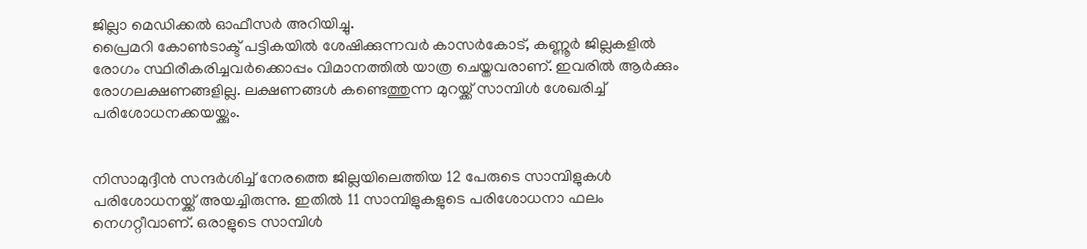ജില്ലാ മെഡിക്കൽ ഓഫീസർ അറിയിച്ചു.
പ്രൈമറി കോൺടാക്ട് പട്ടികയിൽ ശേഷിക്കുന്നവർ കാസർകോട്, കണ്ണൂർ ജില്ലകളിൽ രോഗം സ്ഥിരീകരിച്ചവർക്കൊപ്പം വിമാനത്തിൽ യാത്ര ചെയ്തവരാണ്. ഇവരിൽ ആർക്കും രോഗലക്ഷണങ്ങളില്ല. ലക്ഷണങ്ങൾ കണ്ടെത്തുന്ന മുറയ്ക്ക് സാമ്പിൾ ശേഖരിച്ച് പരിശോധനക്കയയ്ക്കും.


നിസാമുദ്ദീൻ സന്ദർശിച്ച് നേരത്തെ ജില്ലയിലെത്തിയ 12 പേരുടെ സാമ്പിളുകൾ പരിശോധനയ്ക്ക് അയച്ചിരുന്നു. ഇതിൽ 11 സാമ്പിളുകളുടെ പരിശോധനാ ഫലം നെഗറ്റീവാണ്. ഒരാളുടെ സാമ്പിൾ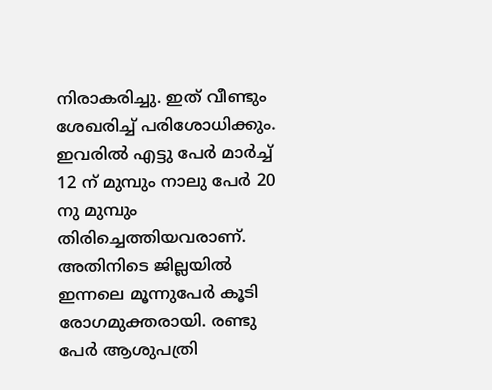നിരാകരിച്ചു. ഇത് വീണ്ടും ശേഖരിച്ച് പരിശോധിക്കും. ഇവരിൽ എട്ടു പേർ മാർച്ച് 12 ന് മുമ്പും നാലു പേർ 20 നു മുമ്പും തിരിച്ചെത്തിയവരാണ്.
അതിനിടെ ജില്ലയിൽ ഇന്നലെ മൂന്നുപേർ കൂടി രോഗമുക്തരായി. രണ്ടു പേർ ആശുപത്രി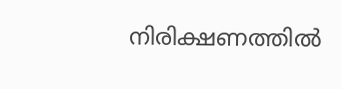നിരിക്ഷണത്തിൽ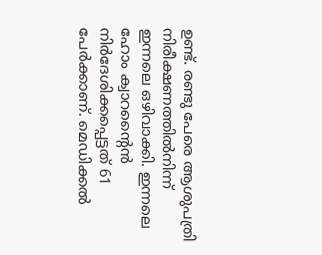ഉണ്ട്. രണ്ടു പേരെ ആശുപത്രി നിരീക്ഷണത്തിൽനിന്ന് ഇന്നലെ ഒഴിവാക്കി. ഇന്നലെ ഹോം ക്വാറന്റൈൻ നിർദേശിക്കപ്പെട്ടത് 61 പേർക്കാണ്. മെഡിക്കൽ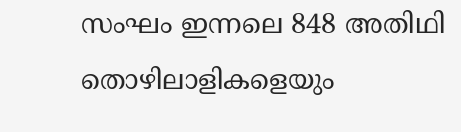സംഘം ഇന്നലെ 848 അതിഥി തൊഴിലാളികളെയും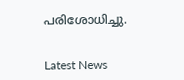പരിശോധിച്ചു.


Latest News